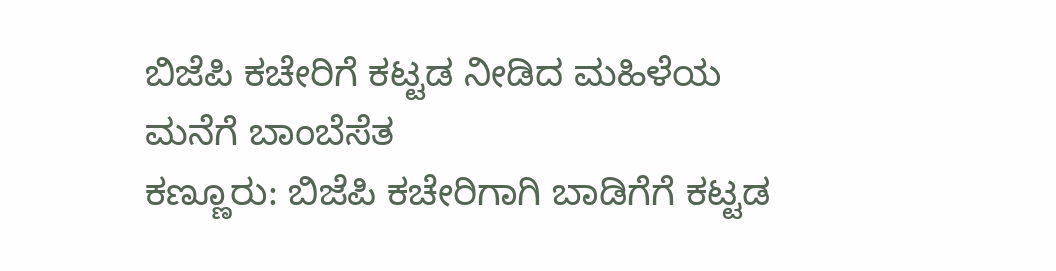ಬಿಜೆಪಿ ಕಚೇರಿಗೆ ಕಟ್ಟಡ ನೀಡಿದ ಮಹಿಳೆಯ ಮನೆಗೆ ಬಾಂಬೆಸೆತ
ಕಣ್ಣೂರು: ಬಿಜೆಪಿ ಕಚೇರಿಗಾಗಿ ಬಾಡಿಗೆಗೆ ಕಟ್ಟಡ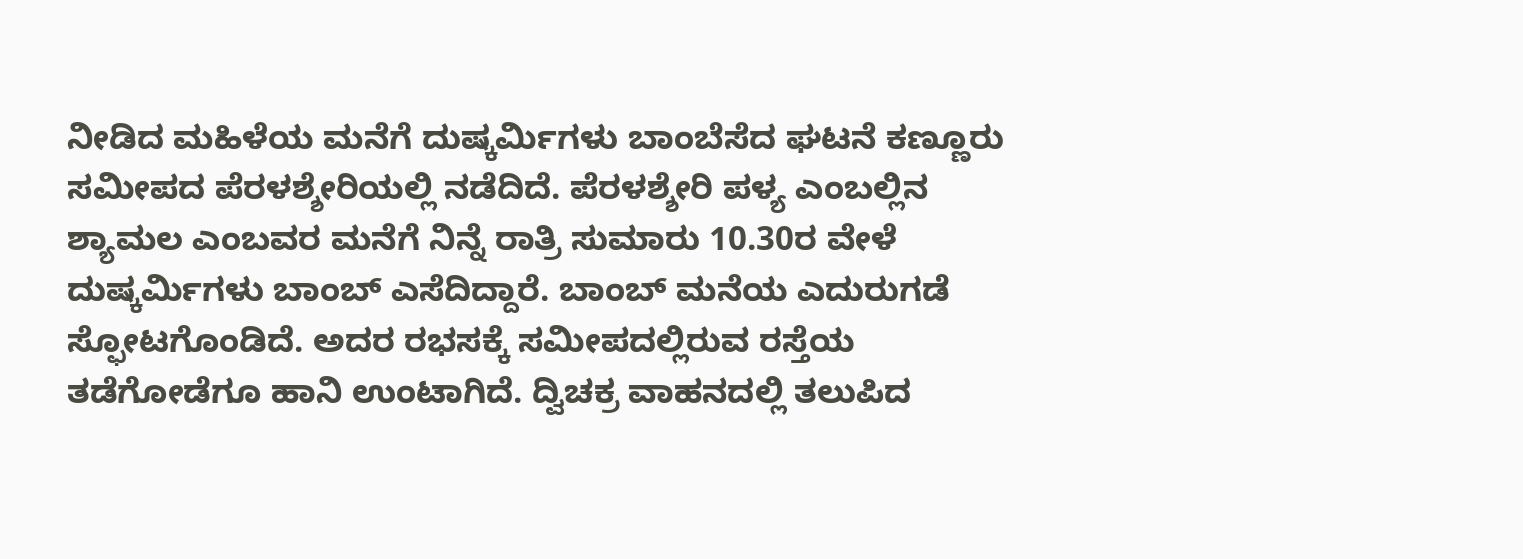ನೀಡಿದ ಮಹಿಳೆಯ ಮನೆಗೆ ದುಷ್ಕರ್ಮಿಗಳು ಬಾಂಬೆಸೆದ ಘಟನೆ ಕಣ್ಣೂರು ಸಮೀಪದ ಪೆರಳಶ್ಶೇರಿಯಲ್ಲಿ ನಡೆದಿದೆ. ಪೆರಳಶ್ಶೇರಿ ಪಳ್ಯ ಎಂಬಲ್ಲಿನ ಶ್ಯಾಮಲ ಎಂಬವರ ಮನೆಗೆ ನಿನ್ನೆ ರಾತ್ರಿ ಸುಮಾರು 10.30ರ ವೇಳೆ ದುಷ್ಕರ್ಮಿಗಳು ಬಾಂಬ್ ಎಸೆದಿದ್ದಾರೆ. ಬಾಂಬ್ ಮನೆಯ ಎದುರುಗಡೆ ಸ್ಫೋಟಗೊಂಡಿದೆ. ಅದರ ರಭಸಕ್ಕೆ ಸಮೀಪದಲ್ಲಿರುವ ರಸ್ತೆಯ ತಡೆಗೋಡೆಗೂ ಹಾನಿ ಉಂಟಾಗಿದೆ. ದ್ವಿಚಕ್ರ ವಾಹನದಲ್ಲಿ ತಲುಪಿದ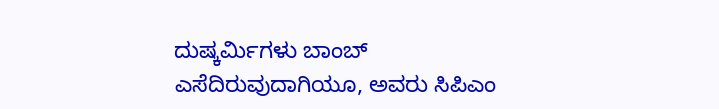ದುಷ್ಕರ್ಮಿಗಳು ಬಾಂಬ್ ಎಸೆದಿರುವುದಾಗಿಯೂ, ಅವರು ಸಿಪಿಎಂ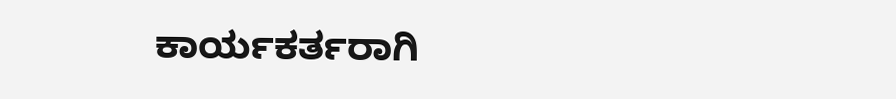ಕಾರ್ಯಕರ್ತರಾಗಿ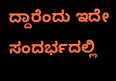ದ್ದಾರೆಂದು ಇದೇ ಸಂದರ್ಭದಲ್ಲಿ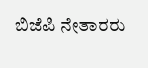ಬಿಜೆಪಿ ನೇತಾರರು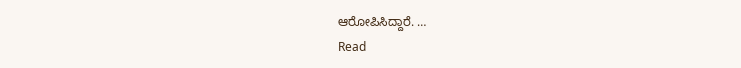ಆರೋಪಿಸಿದ್ದಾರೆ. …
Read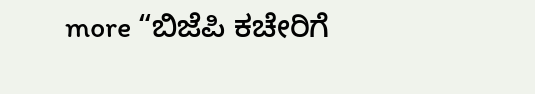more “ಬಿಜೆಪಿ ಕಚೇರಿಗೆ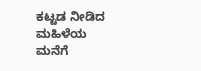ಕಟ್ಟಡ ನೀಡಿದ ಮಹಿಳೆಯ ಮನೆಗೆ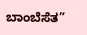ಬಾಂಬೆಸೆತ”